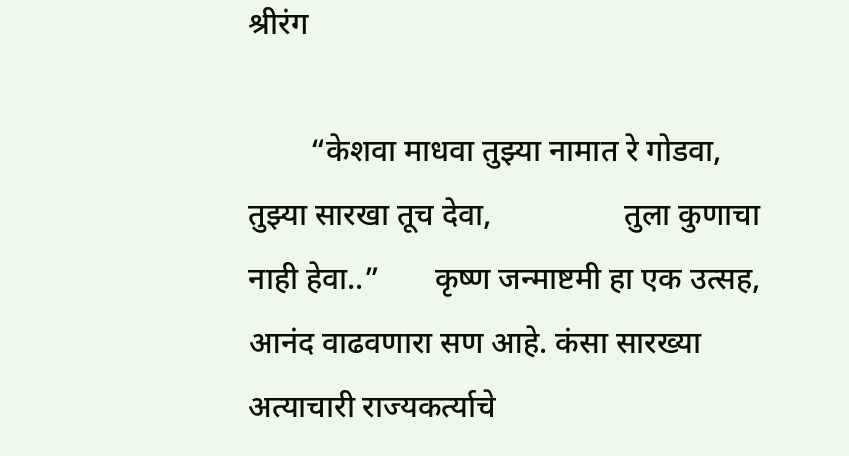श्रीरंग

        “केशवा माधवा तुझ्या नामात रे गोडवा,            तुझ्या सारखा तूच देवा,                 तुला कुणाचा नाही हेवा..”       कृष्ण जन्माष्टमी हा एक उत्सह, आनंद वाढवणारा सण आहे. कंसा सारख्या अत्याचारी राज्यकर्त्याचे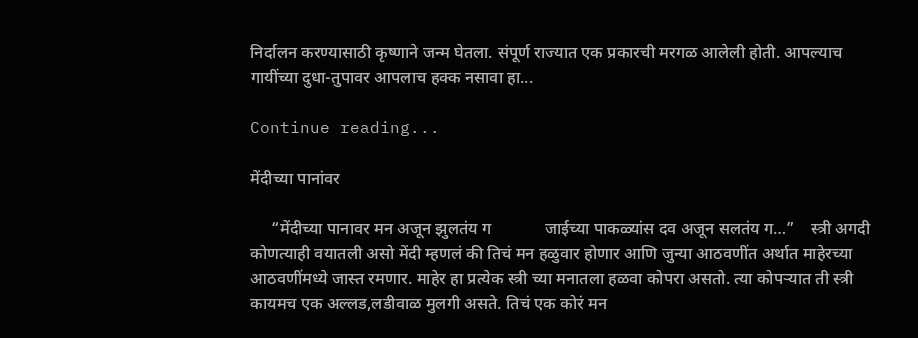निर्दालन करण्यासाठी कृष्णाने जन्म घेतला. संपूर्ण राज्यात एक प्रकारची मरगळ आलेली होती. आपल्याच गायींच्या दुधा-तुपावर आपलाच हक्क नसावा हा...

Continue reading...

मेंदीच्या पानांवर

     “मेंदीच्या पानावर मन अजून झुलतंय ग             जाईच्या पाकळ्यांस दव अजून सलतंय ग…”    स्त्री अगदी कोणत्याही वयातली असो मेंदी म्हणलं की तिचं मन हळुवार होणार आणि जुन्या आठवणींत अर्थात माहेरच्या आठवणींमध्ये जास्त रमणार. माहेर हा प्रत्येक स्त्री च्या मनातला हळवा कोपरा असतो. त्या कोपऱ्यात ती स्त्री कायमच एक अल्लड,लडीवाळ मुलगी असते. तिचं एक कोरं मन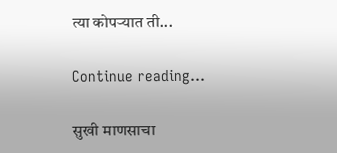त्या कोपऱ्यात ती...

Continue reading...

सुखी माणसाचा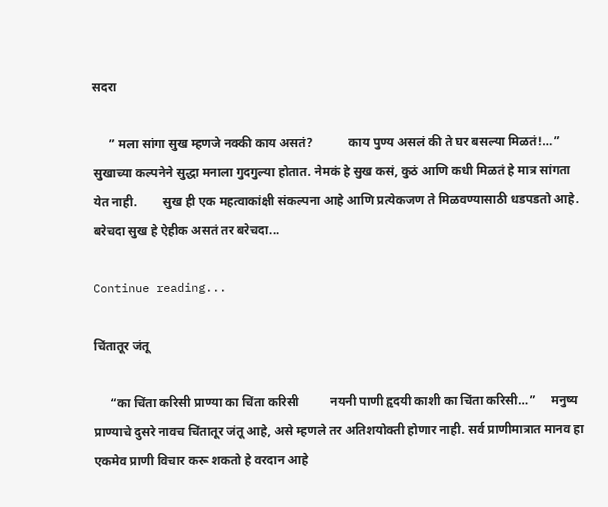सदरा

     ” मला सांगा सुख म्हणजे नक्की काय असतं?           काय पुण्य असलं की ते घर बसल्या मिळतं!…”    सुखाच्या कल्पनेने सुद्धा मनाला गुदगुल्या होतात. नेमकं हे सुख कसं, कुठं आणि कधी मिळतं हे मात्र सांगता येत नाही.        सुख ही एक महत्वाकांक्षी संकल्पना आहे आणि प्रत्येकजण ते मिळवण्यासाठी धडपडतो आहे. बरेचदा सुख हे ऐहीक असतं तर बरेचदा...

Continue reading...

चिंतातूर जंतू

     “का चिंता करिसी प्राण्या का चिंता करिसी          नयनी पाणी हृदयी काशी का चिंता करिसी…”     मनुष्य प्राण्याचे दुसरे नावच चिंतातूर जंतू आहे, असे म्हणले तर अतिशयोक्ती होणार नाही. सर्व प्राणीमात्रात मानव हा एकमेव प्राणी विचार करू शकतो हे वरदान आहे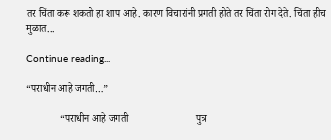तर चिंता करू शकतो हा शाप आहे. कारण विचारांनी प्रगती होते तर चिंता रोग देते. चिंता हीच मुळात...

Continue reading...

“पराधीन आहे जगती…”

             “पराधीन आहे जगती                          पुत्र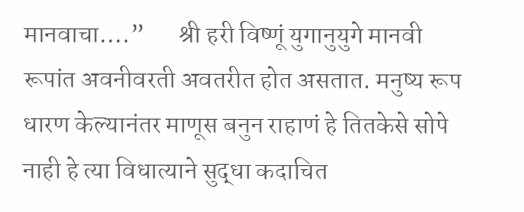मानवाचा….”       श्री हरी विष्णूं युगानुयुगे मानवी रूपांत अवनीवरती अवतरीत होत असतात. मनुष्य रूप धारण केल्यानंतर माणूस बनुन राहाणं हे तितकेसे सोपे नाही हे त्या विधात्याने सुद्धा कदाचित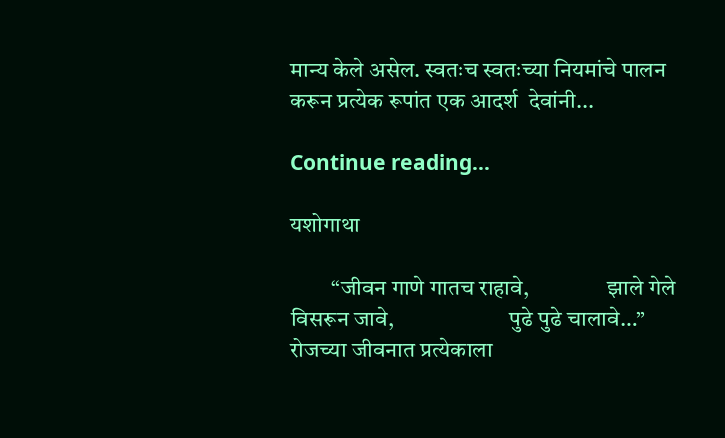मान्य केले असेल. स्वतःच स्वतःच्या नियमांचे पालन करून प्रत्येक रूपांत एक आदर्श  देवांनी...

Continue reading...

यशोगाथा

         “जीवन गाणे गातच राहावे,                 झाले गेले विसरून जावे,                         पुढे पुढे चालावे…”      रोजच्या जीवनात प्रत्येकाला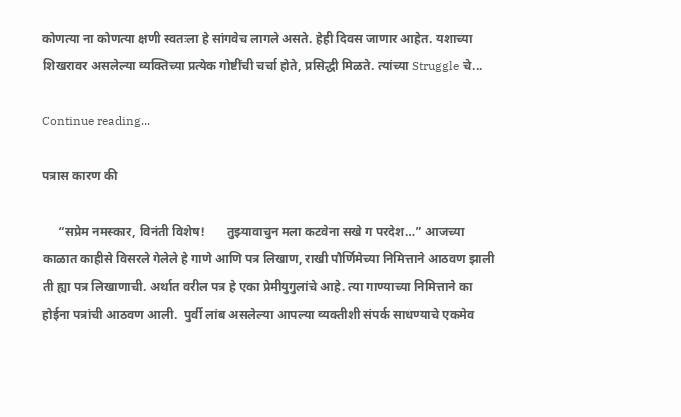कोणत्या ना कोणत्या क्षणी स्वतःला हे सांगवेच लागले असते. हेही दिवस जाणार आहेत. यशाच्या शिखरावर असलेल्या व्यक्तिच्या प्रत्येक गोष्टींची चर्चा होते, प्रसिद्धी मिळते. त्यांच्या Struggle चे...

Continue reading...

पत्रास कारण की

     “सप्रेम नमस्कार, विनंती विशेष!       तुझ्यावाचुन मला कटवेना सखे ग परदेश…” आजच्या काळात काहीसे विसरले गेलेले हे गाणे आणि पत्र लिखाण, राखी पौर्णिमेच्या निमित्ताने आठवण झाली ती ह्या पत्र लिखाणाची. अर्थात वरील पत्र हे एका प्रेमीयुगुलांचे आहे. त्या गाण्याच्या निमित्ताने का होईना पत्रांची आठवण आली.  पुर्वी लांब असलेल्या आपल्या व्यक्तीशी संपर्क साधण्याचे एकमेव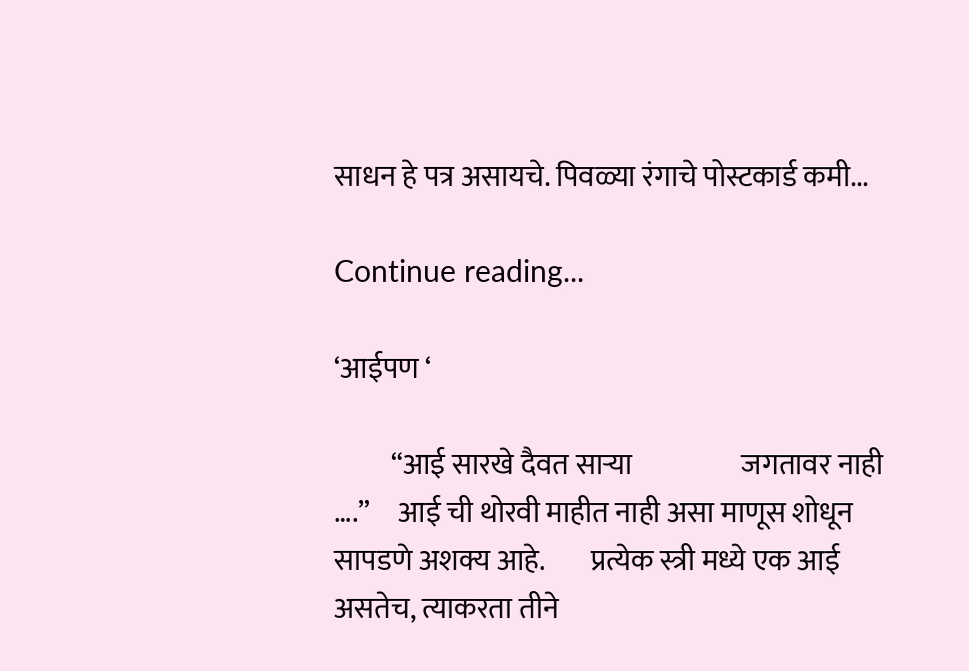साधन हे पत्र असायचे. पिवळ्या रंगाचे पोस्टकार्ड कमी...

Continue reading...

‘आईपण ‘

          “आई सारखे दैवत साऱ्या                   जगतावर नाही ….”     आई ची थोरवी माहीत नाही असा माणूस शोधून सापडणे अशक्य आहे.        प्रत्येक स्त्री मध्ये एक आई असतेच, त्याकरता तीने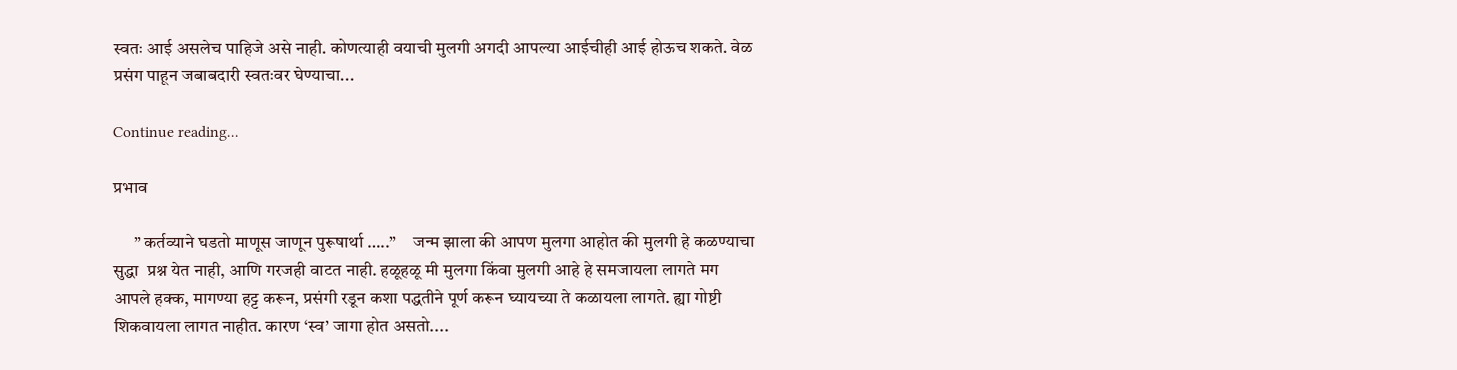स्वतः आई असलेच पाहिजे असे नाही. कोणत्याही वयाची मुलगी अगदी आपल्या आईचीही आई होऊच शकते. वेळ प्रसंग पाहून जबाबदारी स्वतःवर घेण्याचा...

Continue reading...

प्रभाव

      ” कर्तव्याने घडतो माणूस जाणून पुरूषार्था …..”     जन्म झाला की आपण मुलगा आहोत की मुलगी हे कळण्याचा सुद्धा  प्रश्न येत नाही, आणि गरजही वाटत नाही. हळूहळू मी मुलगा किंवा मुलगी आहे हे समजायला लागते मग आपले हक्क, मागण्या हट्ट करून, प्रसंगी रडून कशा पद्धतीने पूर्ण करून घ्यायच्या ते कळायला लागते. ह्या गोष्टी शिकवायला लागत नाहीत. कारण ‘स्व’ जागा होत असतो....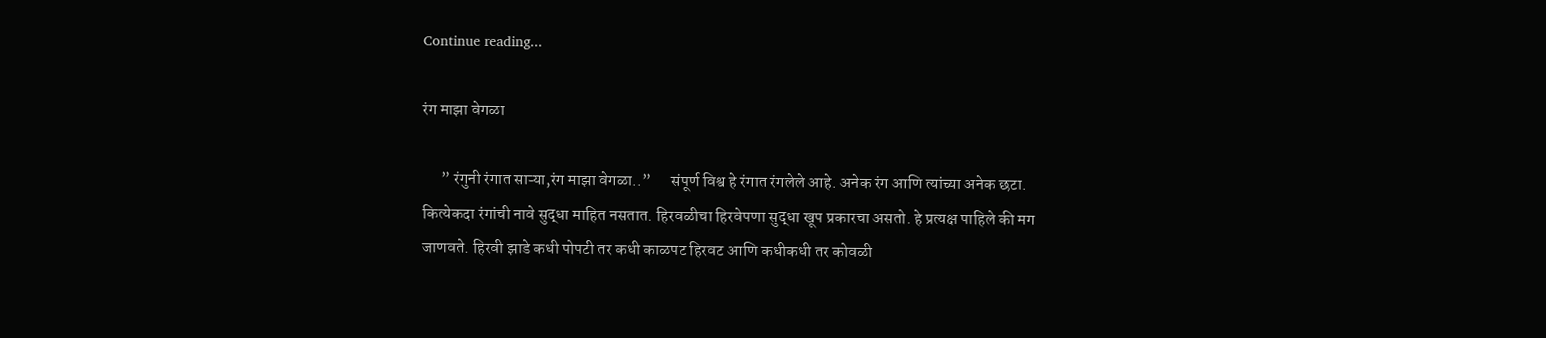Continue reading...

रंग माझा वेगळा

      ” रंगुनी रंगात ‌‌‍‌‌‌‌‌‌‌‌‌‌साऱ्या,रंग माझा वेगळा..”      संपूर्ण विश्व हे रंगात रंगलेले आहे. अनेक रंग आणि त्यांच्या अनेक छटा. कित्येकदा रंगांची नावे सुद्धा माहित नसतात. हिरवळीचा हिरवेपणा सुद्धा खूप प्रकारचा असतो. हे प्रत्यक्ष पाहिले की मग जाणवते. हिरवी झाडे कधी पोपटी तर कधी काळपट हिरवट आणि कधीकधी तर कोवळी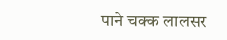पाने चक्क लालसर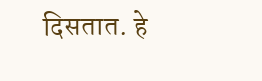दिसतात. हे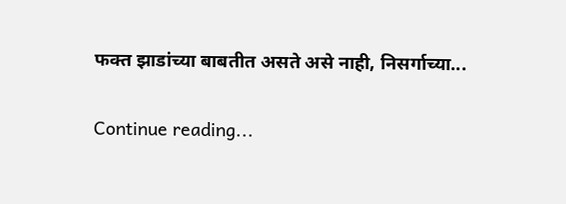फक्त झाडांच्या बाबतीत असते असे नाही, निसर्गाच्या...

Continue reading...